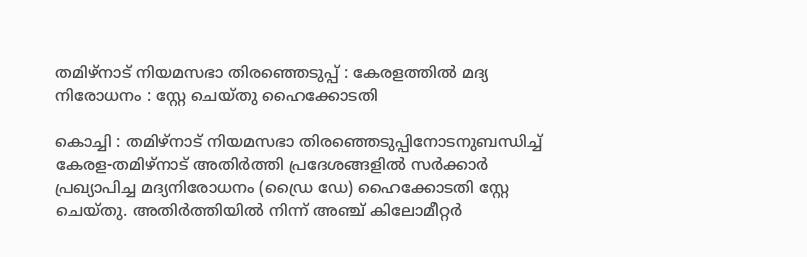തമിഴ്‌നാട് നിയമസഭാ തിരഞ്ഞെടുപ്പ് : കേരളത്തിൽ മദ്യ നിരോധനം : സ്റ്റേ ചെയ്തു ഹൈക്കോടതി

കൊച്ചി : തമിഴ്‌നാട് നിയമസഭാ തിരഞ്ഞെടുപ്പിനോടനുബന്ധിച്ച്‌ കേരള-തമിഴ്നാട് അതിർത്തി പ്രദേശങ്ങളില്‍ സർക്കാർ പ്രഖ്യാപിച്ച മദ്യനിരോധനം (ഡ്രൈ ഡേ) ഹൈക്കോടതി സ്റ്റേ ചെയ്തു. അതിർത്തിയില്‍ നിന്ന് അഞ്ച് കിലോമീറ്റർ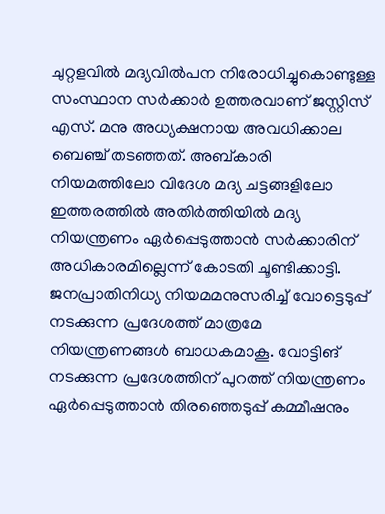ചുറ്റളവില്‍ മദ്യവില്‍പന നിരോധിച്ചുകൊണ്ടുള്ള സംസ്ഥാന സർക്കാർ ഉത്തരവാണ് ജസ്റ്റിസ് എസ്. മനു അധ്യക്ഷനായ അവധിക്കാല ബെഞ്ച് തടഞ്ഞത്. അബ്കാരി നിയമത്തിലോ വിദേശ മദ്യ ചട്ടങ്ങളിലോ ഇത്തരത്തില്‍ അതിർത്തിയില്‍ മദ്യ നിയന്ത്രണം ഏർപ്പെടുത്താൻ സർക്കാരിന് അധികാരമില്ലെന്ന് കോടതി ചൂണ്ടിക്കാട്ടി. ജനപ്രാതിനിധ്യ നിയമമനുസരിച്ച്‌ വോട്ടെടുപ്പ് നടക്കുന്ന പ്രദേശത്ത് മാത്രമേ നിയന്ത്രണങ്ങള്‍ ബാധകമാകൂ. വോട്ടിങ് നടക്കുന്ന പ്രദേശത്തിന് പുറത്ത് നിയന്ത്രണം ഏർപ്പെടുത്താൻ തിരഞ്ഞെടുപ്പ് കമ്മീഷനും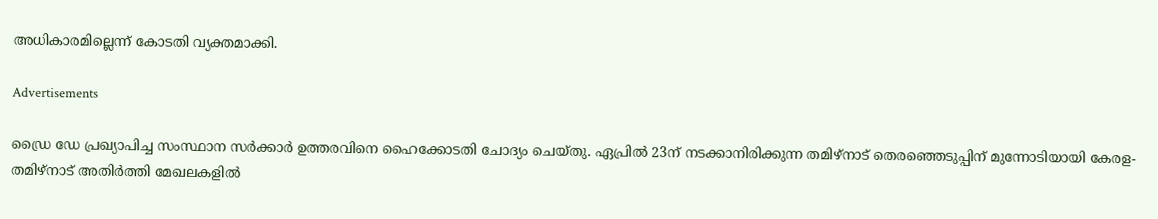അധികാരമില്ലെന്ന് കോടതി വ്യക്തമാക്കി.

Advertisements

ഡ്രൈ ഡേ പ്രഖ്യാപിച്ച സംസ്ഥാന സര്‍ക്കാര്‍ ഉത്തരവിനെ ഹൈക്കോടതി ചോദ്യം ചെയ്തു. ഏപ്രില്‍ 23ന് നടക്കാനിരിക്കുന്ന തമിഴ്‌നാട് തെരഞ്ഞെടുപ്പിന് മുന്നോടിയായി കേരള-തമിഴ്‌നാട് അതിര്‍ത്തി മേഖലകളില്‍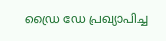ഡ്രൈ ഡേ പ്രഖ്യാപിച്ച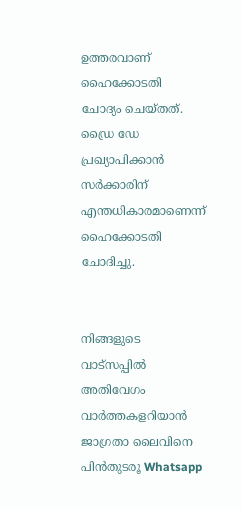ഉത്തരവാണ് ഹൈക്കോടതി ചോദ്യം ചെയ്തത്. ഡ്രൈ ഡേ പ്രഖ്യാപിക്കാന്‍ സര്‍ക്കാരിന് എന്തധികാരമാണെന്ന് ഹൈക്കോടതി ചോദിച്ചു.


നിങ്ങളുടെ വാട്സപ്പിൽ അതിവേഗം വാർത്തകളറിയാൻ ജാഗ്രതാ ലൈവിനെ പിൻതുടരൂ Whatsapp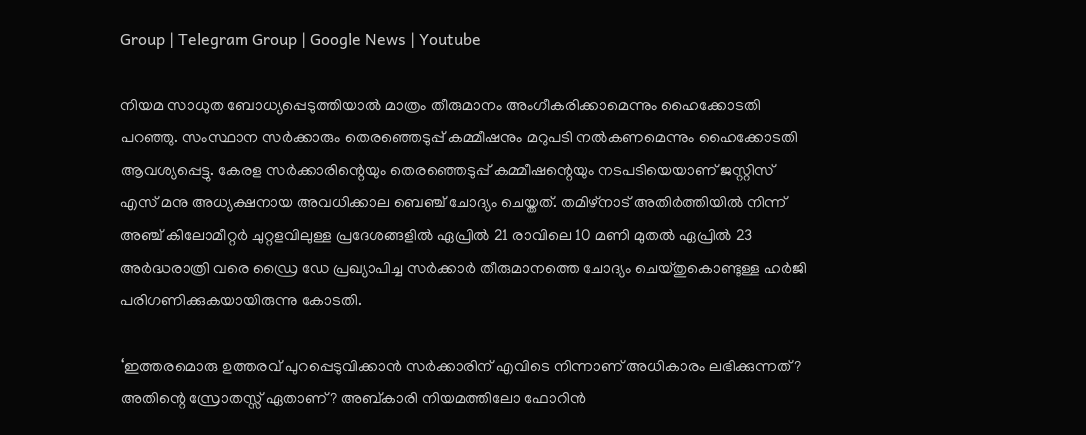Group | Telegram Group | Google News | Youtube

നിയമ സാധുത ബോധ്യപ്പെടുത്തിയാല്‍ മാത്രം തീരുമാനം അംഗീകരിക്കാമെന്നും ഹൈക്കോടതി പറഞ്ഞു. സംസ്ഥാന സര്‍ക്കാരും തെരഞ്ഞെടുപ്പ് കമ്മീഷനും മറുപടി നല്‍കണമെന്നും ഹൈക്കോടതി ആവശ്യപ്പെട്ടു. കേരള സര്‍ക്കാരിന്റെയും തെരഞ്ഞെടുപ്പ് കമ്മീഷന്റെയും നടപടിയെയാണ് ജസ്റ്റിസ് എസ് മനു അധ്യക്ഷനായ അവധിക്കാല ബെഞ്ച് ചോദ്യം ചെയ്തത്. തമിഴ്നാട് അതിര്‍ത്തിയില്‍ നിന്ന് അഞ്ച് കിലോമീറ്റര്‍ ചുറ്റളവിലുള്ള പ്രദേശങ്ങളില്‍ ഏപ്രില്‍ 21 രാവിലെ 10 മണി മുതല്‍ ഏപ്രില്‍ 23 അര്‍ദ്ധരാത്രി വരെ ഡ്രൈ ഡേ പ്രഖ്യാപിച്ച സര്‍ക്കാര്‍ തീരുമാനത്തെ ചോദ്യം ചെയ്തുകൊണ്ടുള്ള ഹര്‍ജി പരിഗണിക്കുകയായിരുന്നു കോടതി.

‘ഇത്തരമൊരു ഉത്തരവ് പുറപ്പെടുവിക്കാന്‍ സര്‍ക്കാരിന് എവിടെ നിന്നാണ് അധികാരം ലഭിക്കുന്നത്? അതിന്റെ സ്രോതസ്സ് ഏതാണ്? അബ്കാരി നിയമത്തിലോ ഫോറിന്‍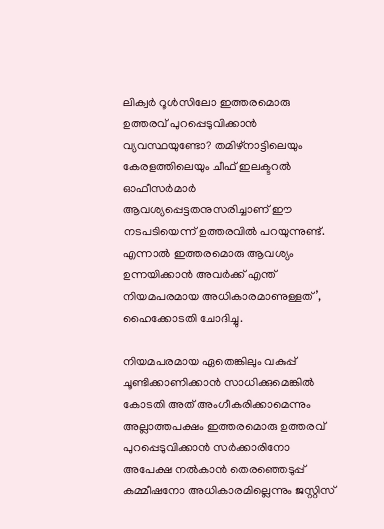ലിക്വര്‍ റൂള്‍സിലോ ഇത്തരമൊരു ഉത്തരവ് പുറപ്പെടുവിക്കാന്‍ വ്യവസ്ഥയുണ്ടോ? തമിഴ്‌നാട്ടിലെയും കേരളത്തിലെയും ചീഫ് ഇലക്ടറല്‍ ഓഫീസര്‍മാര്‍ ആവശ്യപ്പെട്ടതനുസരിച്ചാണ് ഈ നടപടിയെന്ന് ഉത്തരവില്‍ പറയുന്നുണ്ട്. എന്നാല്‍ ഇത്തരമൊരു ആവശ്യം ഉന്നയിക്കാന്‍ അവര്‍ക്ക് എന്ത് നിയമപരമായ അധികാരമാണുള്ളത്’, ഹൈക്കോടതി ചോദിച്ചു.

നിയമപരമായ ഏതെങ്കിലും വകുപ്പ് ചൂണ്ടിക്കാണിക്കാന്‍ സാധിക്കുമെങ്കില്‍ കോടതി അത് അംഗീകരിക്കാമെന്നും അല്ലാത്തപക്ഷം ഇത്തരമൊരു ഉത്തരവ് പുറപ്പെടുവിക്കാന്‍ സര്‍ക്കാരിനോ അപേക്ഷ നല്‍കാന്‍ തെരഞ്ഞെടുപ്പ് കമ്മീഷനോ അധികാരമില്ലെന്നും ജസ്റ്റിസ്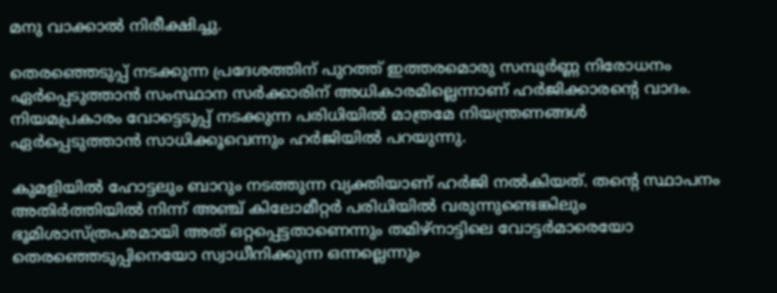മനു വാക്കാല്‍ നിരീക്ഷിച്ചു.

തെരഞ്ഞെടുപ്പ് നടക്കുന്ന പ്രദേശത്തിന് പുറത്ത് ഇത്തരമൊരു സമ്പൂര്‍ണ്ണ നിരോധനം ഏര്‍പ്പെടുത്താന്‍ സംസ്ഥാന സര്‍ക്കാരിന് അധികാരമില്ലെന്നാണ് ഹര്‍ജിക്കാരന്റെ വാദം. നിയമപ്രകാരം വോട്ടെടുപ്പ് നടക്കുന്ന പരിധിയില്‍ മാത്രമേ നിയന്ത്രണങ്ങള്‍ ഏര്‍പ്പെടുത്താന്‍ സാധിക്കൂവെന്നും ഹര്‍ജിയില്‍ പറയുന്നു.

കുമളിയില്‍ ഹോട്ടലും ബാറും നടത്തുന്ന വ്യക്തിയാണ് ഹര്‍ജി നല്‍കിയത്. തന്റെ സ്ഥാപനം അതിര്‍ത്തിയില്‍ നിന്ന് അഞ്ച് കിലോമീറ്റര്‍ പരിധിയില്‍ വരുന്നുണ്ടെങ്കിലും ഭൂമിശാസ്ത്രപരമായി അത് ഒറ്റപ്പെട്ടതാണെന്നും തമിഴ്‌നാട്ടിലെ വോട്ടര്‍മാരെയോ തെരഞ്ഞെടുപ്പിനെയോ സ്വാധീനിക്കുന്ന ഒന്നല്ലെന്നും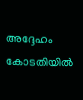അദ്ദേഹം കോടതിയില്‍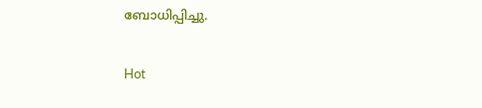ബോധിപ്പിച്ചു.

Hot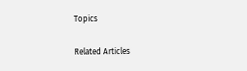Topics

Related Articles